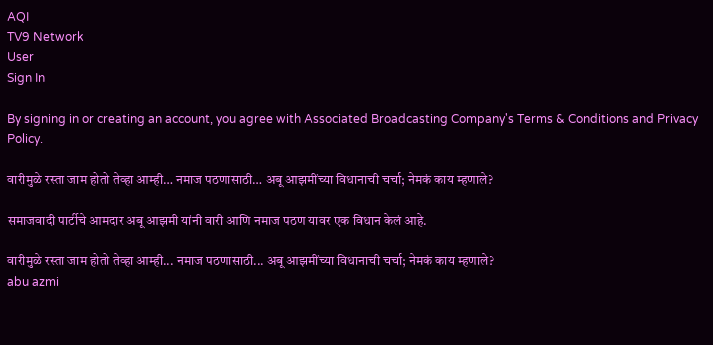AQI
TV9 Network
User
Sign In

By signing in or creating an account, you agree with Associated Broadcasting Company's Terms & Conditions and Privacy Policy.

वारीमुळे रस्ता जाम होतो तेव्हा आम्ही… नमाज पठणासाठी… अबू आझमींच्या विधानाची चर्चा; नेमकं काय म्हणाले?

समाजवादी पार्टीचे आमदार अबू आझमी यांनी वारी आणि नमाज पठण यावर एक विधान केलं आहे.

वारीमुळे रस्ता जाम होतो तेव्हा आम्ही... नमाज पठणासाठी... अबू आझमींच्या विधानाची चर्चा; नेमकं काय म्हणाले?
abu azmi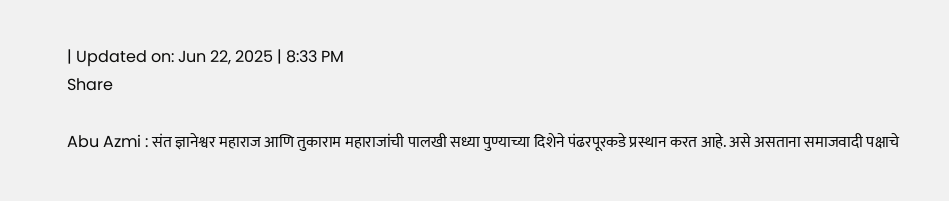| Updated on: Jun 22, 2025 | 8:33 PM
Share

Abu Azmi : संत ज्ञानेश्वर महाराज आणि तुकाराम महाराजांची पालखी सध्या पुण्याच्या दिशेने पंढरपूरकडे प्रस्थान करत आहे. असे असताना समाजवादी पक्षाचे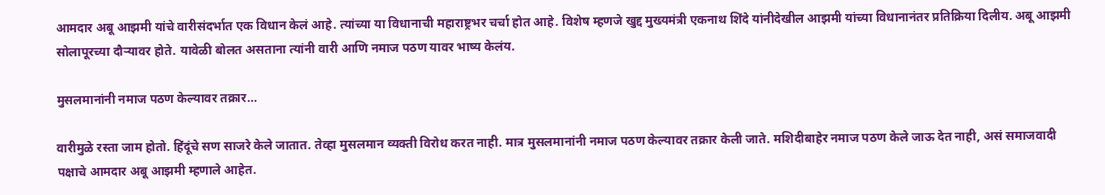आमदार अबू आझमी यांचे वारीसंदर्भात एक विधान केलं आहे. त्यांच्या या विधानाची महाराष्ट्रभर चर्चा होत आहे. विशेष म्हणजे खुद्द मुख्यमंत्री एकनाथ शिंदे यांनीदेखील आझमी यांच्या विधानानंतर प्रतिक्रिया दिलीय. अबू आझमी सोलापूरच्या दौऱ्यावर होते. यावेळी बोलत असताना त्यांनी वारी आणि नमाज पठण यावर भाष्य केलंय.

मुसलमानांनी नमाज पठण केल्यावर तक्रार…

वारीमुळे रस्ता जाम होतो. हिंदूंचे सण साजरे केले जातात. तेव्हा मुसलमान व्यक्ती विरोध करत नाही. मात्र मुसलमानांनी नमाज पठण केल्यावर तक्रार केली जाते. मशिदीबाहेर नमाज पठण केले जाऊ देत नाही, असं समाजवादी पक्षाचे आमदार अबू आझमी म्हणाले आहेत.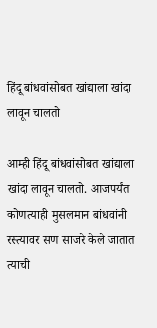हिंदू बांधवांसोबत खांद्याला खांदा लावून चालतो

आम्ही हिंदू बांधवांसोबत खांद्याला खांदा लावून चालतो. आजपर्यंत कोणत्याही मुसलमान बांधवांनी रस्त्यावर सण साजरे केले जातात त्याची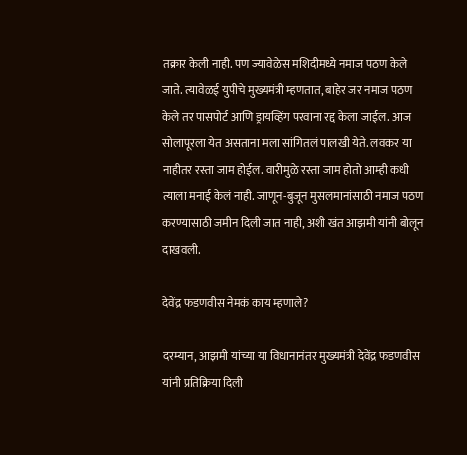तक्रार केली नाही. पण ज्यावेळेस मशिदीमध्ये नमाज पठण केले जाते. त्यावेळई युपीचे मुख्यमंत्री म्हणतात, बाहेर जर नमाज पठण केले तर पासपोर्ट आणि ड्रायव्हिंग परवाना रद्द केला जाईल. आज सोलापूरला येत असताना मला सांगितलं पालखी येते. लवकर या नाहीतर रस्ता जाम होईल. वारीमुळे रस्ता जाम होतो आम्ही कधी त्याला मनाई केलं नाही. जाणून-बुजून मुसलमानांसाठी नमाज पठण करण्यासाठी जमीन दिली जात नाही, अशी खंत आझमी यांनी बोलून दाखवली.

देवेंद्र फडणवीस नेमकं काय म्हणाले?

दरम्यान, आझमी यांच्या या विधानानंतर मुख्यमंत्री देवेंद्र फडणवीस यांनी प्रतिक्रिया दिली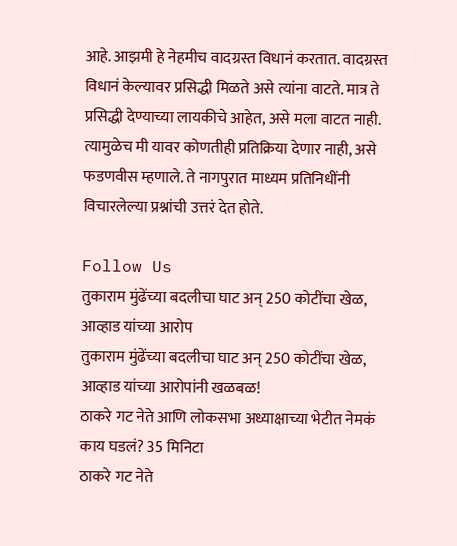आहे. आझमी हे नेहमीच वादग्रस्त विधानं करतात. वादग्रस्त विधानं केल्यावर प्रसिद्धी मिळते असे त्यांना वाटते. मात्र ते प्रसिद्धी देण्याच्या लायकीचे आहेत, असे मला वाटत नाही. त्यामुळेच मी यावर कोणतीही प्रतिक्रिया देणार नाही, असे फडणवीस म्हणाले. ते नागपुरात माध्यम प्रतिनिधींनी विचारलेल्या प्रश्नांची उत्तरं देत होते.

Follow Us
तुकाराम मुंढेंच्या बदलीचा घाट अन् 250 कोटींचा खेळ, आव्हाड यांच्या आरोप
तुकाराम मुंढेंच्या बदलीचा घाट अन् 250 कोटींचा खेळ, आव्हाड यांच्या आरोपांनी खळबळ!
ठाकरे गट नेते आणि लोकसभा अध्याक्षाच्या भेटीत नेमकं काय घडलं? 35 मिनिटा
ठाकरे गट नेते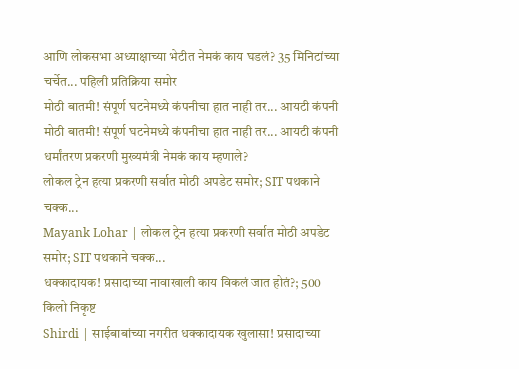आणि लोकसभा अध्याक्षाच्या भेटीत नेमकं काय घडलं? 35 मिनिटांच्या चर्चेत... पहिली प्रतिक्रिया समोर
मोठी बातमी! संपूर्ण घटनेमध्ये कंपनीचा हात नाही तर... आयटी कंपनी
मोठी बातमी! संपूर्ण घटनेमध्ये कंपनीचा हात नाही तर... आयटी कंपनी धर्मांतरण प्रकरणी मुख्यमंत्री नेमकं काय म्हणाले?
लोकल ट्रेन हत्या प्रकरणी सर्वात मोठी अपडेट समोर; SIT पथकाने चक्क...
Mayank Lohar | लोकल ट्रेन हत्या प्रकरणी सर्वात मोठी अपडेट समोर; SIT पथकाने चक्क...
धक्कादायक! प्रसादाच्या नावाखाली काय विकलं जात होतं?; 500 किलो निकृष्ट
Shirdi | साईबाबांच्या नगरीत धक्कादायक खुलासा! प्रसादाच्या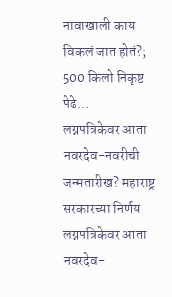नावाखाली काय विकलं जात होतं?; 500 किलो निकृष्ट पेढे...
लग्नपत्रिकेवर आता नवरदेव-नवरीची जन्मतारीख? महाराष्ट्र सरकारच्या निर्णय
लग्नपत्रिकेवर आता नवरदेव-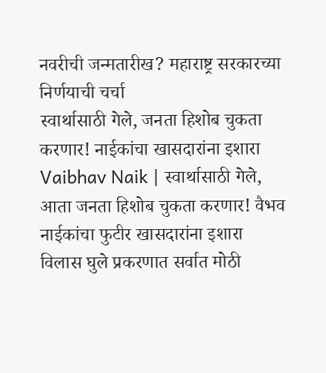नवरीची जन्मतारीख? महाराष्ट्र सरकारच्या निर्णयाची चर्चा
स्वार्थासाठी गेले, जनता हिशोब चुकता करणार! नाईकांचा खासदारांना इशारा
Vaibhav Naik | स्वार्थासाठी गेले, आता जनता हिशोब चुकता करणार! वैभव नाईकांचा फुटीर खासदारांना इशारा
विलास घुले प्रकरणात सर्वात मोठी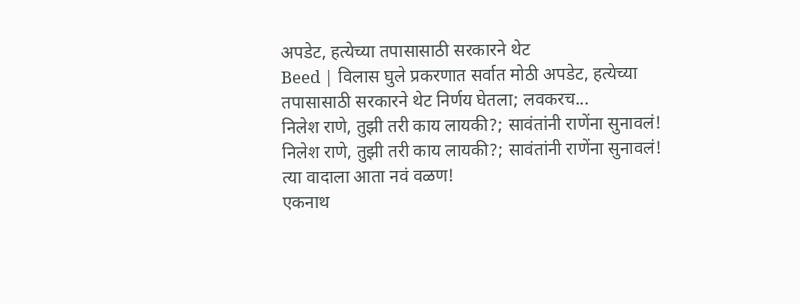अपडेट, हत्येच्या तपासासाठी सरकारने थेट
Beed | विलास घुले प्रकरणात सर्वात मोठी अपडेट, हत्येच्या तपासासाठी सरकारने थेट निर्णय घेतला; लवकरच...
निलेश राणे, तुझी तरी काय लायकी?; सावंतांनी राणेंना सुनावलं!
निलेश राणे, तुझी तरी काय लायकी?; सावंतांनी राणेंना सुनावलं! त्या वादाला आता नवं वळण!
एकनाथ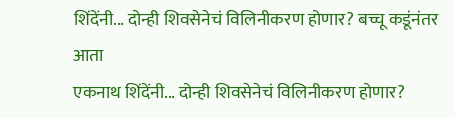शिंदेंनी... दोन्ही शिवसेनेचं विलिनीकरण होणार? बच्चू कडूंनंतर आता
एकनाथ शिंदेंनी... दोन्ही शिवसेनेचं विलिनीकरण होणार?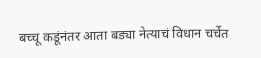बच्चू कडूंनंतर आता बड्या नेत्याचं विधान चर्चेत